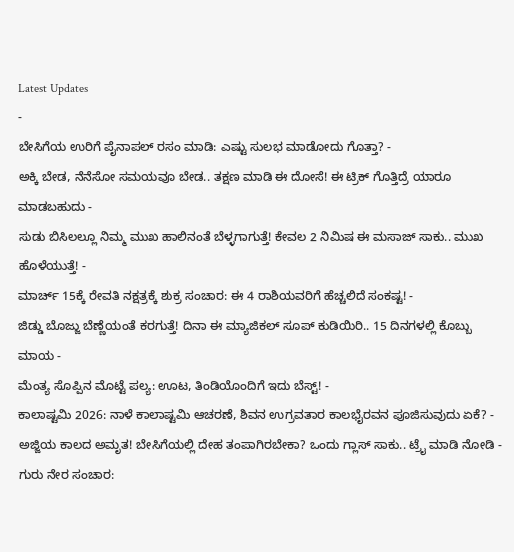Latest Updates
-
ಬೇಸಿಗೆಯ ಉರಿಗೆ ಪೈನಾಪಲ್ ರಸಂ ಮಾಡಿ: ಎಷ್ಟು ಸುಲಭ ಮಾಡೋದು ಗೊತ್ತಾ? -
ಅಕ್ಕಿ ಬೇಡ, ನೆನೆಸೋ ಸಮಯವೂ ಬೇಡ.. ತಕ್ಷಣ ಮಾಡಿ ಈ ದೋಸೆ! ಈ ಟ್ರಿಕ್ ಗೊತ್ತಿದ್ರೆ ಯಾರೂ ಮಾಡಬಹುದು -
ಸುಡು ಬಿಸಿಲಲ್ಲೂ ನಿಮ್ಮ ಮುಖ ಹಾಲಿನಂತೆ ಬೆಳ್ಳಗಾಗುತ್ತೆ! ಕೇವಲ 2 ನಿಮಿಷ ಈ ಮಸಾಜ್ ಸಾಕು.. ಮುಖ ಹೊಳೆಯುತ್ತೆ! -
ಮಾರ್ಚ್ 15ಕ್ಕೆ ರೇವತಿ ನಕ್ಷತ್ರಕ್ಕೆ ಶುಕ್ರ ಸಂಚಾರ: ಈ 4 ರಾಶಿಯವರಿಗೆ ಹೆಚ್ಚಲಿದೆ ಸಂಕಷ್ಟ! -
ಜಿಡ್ಡು ಬೊಜ್ಜು ಬೆಣ್ಣೆಯಂತೆ ಕರಗುತ್ತೆ! ದಿನಾ ಈ ಮ್ಯಾಜಿಕಲ್ ಸೂಪ್ ಕುಡಿಯಿರಿ.. 15 ದಿನಗಳಲ್ಲಿ ಕೊಬ್ಬು ಮಾಯ -
ಮೆಂತ್ಯ ಸೊಪ್ಪಿನ ಮೊಟ್ಟೆ ಪಲ್ಯ: ಊಟ, ತಿಂಡಿಯೊಂದಿಗೆ ಇದು ಬೆಸ್ಟ್! -
ಕಾಲಾಷ್ಟಮಿ 2026: ನಾಳೆ ಕಾಲಾಷ್ಟಮಿ ಆಚರಣೆ, ಶಿವನ ಉಗ್ರವತಾರ ಕಾಲಭೈರವನ ಪೂಜಿಸುವುದು ಏಕೆ? -
ಅಜ್ಜಿಯ ಕಾಲದ ಅಮೃತ! ಬೇಸಿಗೆಯಲ್ಲಿ ದೇಹ ತಂಪಾಗಿರಬೇಕಾ? ಒಂದು ಗ್ಲಾಸ್ ಸಾಕು.. ಟ್ರೈ ಮಾಡಿ ನೋಡಿ -
ಗುರು ನೇರ ಸಂಚಾರ: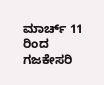ಮಾರ್ಚ್ 11 ರಿಂದ ಗಜಕೇಸರಿ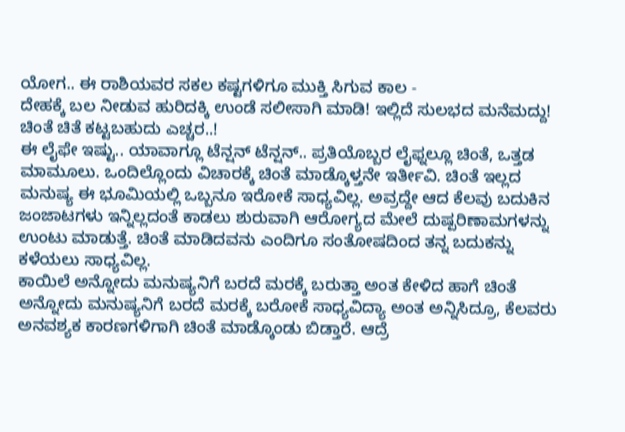ಯೋಗ.. ಈ ರಾಶಿಯವರ ಸಕಲ ಕಷ್ಟಗಳಿಗೂ ಮುಕ್ತಿ ಸಿಗುವ ಕಾಲ -
ದೇಹಕ್ಕೆ ಬಲ ನೀಡುವ ಹುರಿದಕ್ಕಿ ಉಂಡೆ ಸಲೀಸಾಗಿ ಮಾಡಿ! ಇಲ್ಲಿದೆ ಸುಲಭದ ಮನೆಮದ್ದು!
ಚಿಂತೆ ಚಿತೆ ಕಟ್ಟಬಹುದು ಎಚ್ಚರ..!
ಈ ಲೈಫೇ ಇಷ್ಟು.. ಯಾವಾಗ್ಲೂ ಟೆನ್ಷನ್ ಟೆನ್ಷನ್.. ಪ್ರತಿಯೊಬ್ಬರ ಲೈಫ್ನಲ್ಲೂ ಚಿಂತೆ, ಒತ್ತಡ ಮಾಮೂಲು. ಒಂದಿಲ್ಲೊಂದು ವಿಚಾರಕ್ಕೆ ಚಿಂತೆ ಮಾಡ್ಕೊಳ್ತನೇ ಇರ್ತೀವಿ. ಚಿಂತೆ ಇಲ್ಲದ ಮನುಷ್ಯ ಈ ಭೂಮಿಯಲ್ಲಿ ಒಬ್ಬನೂ ಇರೋಕೆ ಸಾಧ್ಯವಿಲ್ಲ. ಅವ್ರದ್ದೇ ಆದ ಕೆಲವು ಬದುಕಿನ ಜಂಜಾಟಗಳು ಇನ್ನಿಲ್ಲದಂತೆ ಕಾಡಲು ಶುರುವಾಗಿ ಆರೋಗ್ಯದ ಮೇಲೆ ದುಷ್ಪರಿಣಾಮಗಳನ್ನು ಉಂಟು ಮಾಡುತ್ತೆ. ಚಿಂತೆ ಮಾಡಿದವನು ಎಂದಿಗೂ ಸಂತೋಷದಿಂದ ತನ್ನ ಬದುಕನ್ನು ಕಳೆಯಲು ಸಾಧ್ಯವಿಲ್ಲ.
ಕಾಯಿಲೆ ಅನ್ನೋದು ಮನುಷ್ಯನಿಗೆ ಬರದೆ ಮರಕ್ಕೆ ಬರುತ್ತಾ ಅಂತ ಕೇಳಿದ ಹಾಗೆ ಚಿಂತೆ ಅನ್ನೋದು ಮನುಷ್ಯನಿಗೆ ಬರದೆ ಮರಕ್ಕೆ ಬರೋಕೆ ಸಾಧ್ಯವಿದ್ಯಾ ಅಂತ ಅನ್ನಿಸಿದ್ರೂ, ಕೆಲವರು ಅನವಶ್ಯಕ ಕಾರಣಗಳಿಗಾಗಿ ಚಿಂತೆ ಮಾಡ್ಕೊಂಡು ಬಿಡ್ತಾರೆ. ಆದ್ರೆ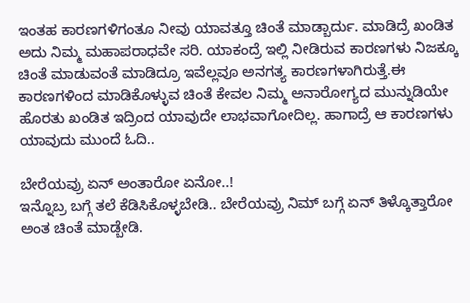ಇಂತಹ ಕಾರಣಗಳಿಗಂತೂ ನೀವು ಯಾವತ್ತೂ ಚಿಂತೆ ಮಾಡ್ಬಾರ್ದು. ಮಾಡಿದ್ರೆ ಖಂಡಿತ ಅದು ನಿಮ್ಮ ಮಹಾಪರಾಧವೇ ಸರಿ. ಯಾಕಂದ್ರೆ ಇಲ್ಲಿ ನೀಡಿರುವ ಕಾರಣಗಳು ನಿಜಕ್ಕೂ ಚಿಂತೆ ಮಾಡುವಂತೆ ಮಾಡಿದ್ರೂ ಇವೆಲ್ಲವೂ ಅನಗತ್ಯ ಕಾರಣಗಳಾಗಿರುತ್ತೆ.ಈ ಕಾರಣಗಳಿಂದ ಮಾಡಿಕೊಳ್ಳುವ ಚಿಂತೆ ಕೇವಲ ನಿಮ್ಮ ಅನಾರೋಗ್ಯದ ಮುನ್ನುಡಿಯೇ ಹೊರತು ಖಂಡಿತ ಇದ್ರಿಂದ ಯಾವುದೇ ಲಾಭವಾಗೋದಿಲ್ಲ. ಹಾಗಾದ್ರೆ ಆ ಕಾರಣಗಳು ಯಾವುದು ಮುಂದೆ ಓದಿ..

ಬೇರೆಯವ್ರು ಏನ್ ಅಂತಾರೋ ಏನೋ..!
ಇನ್ನೊಬ್ರ ಬಗ್ಗೆ ತಲೆ ಕೆಡಿಸಿಕೊಳ್ಳಬೇಡಿ.. ಬೇರೆಯವ್ರು ನಿಮ್ ಬಗ್ಗೆ ಏನ್ ತಿಳ್ಕೊತ್ತಾರೋ ಅಂತ ಚಿಂತೆ ಮಾಡ್ಬೇಡಿ.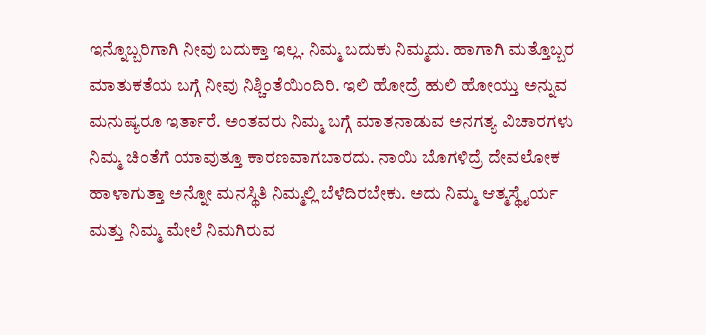ಇನ್ನೊಬ್ಬರಿಗಾಗಿ ನೀವು ಬದುಕ್ತಾ ಇಲ್ಲ. ನಿಮ್ಮ ಬದುಕು ನಿಮ್ಮದು. ಹಾಗಾಗಿ ಮತ್ತೊಬ್ಬರ ಮಾತುಕತೆಯ ಬಗ್ಗೆ ನೀವು ನಿಶ್ಚಿಂತೆಯಿಂದಿರಿ. ಇಲಿ ಹೋದ್ರೆ ಹುಲಿ ಹೋಯ್ತು ಅನ್ನುವ ಮನುಷ್ಯರೂ ಇರ್ತಾರೆ. ಅಂತವರು ನಿಮ್ಮ ಬಗ್ಗೆ ಮಾತನಾಡುವ ಅನಗತ್ಯ ವಿಚಾರಗಳು ನಿಮ್ಮ ಚಿಂತೆಗೆ ಯಾವುತ್ತೂ ಕಾರಣವಾಗಬಾರದು. ನಾಯಿ ಬೊಗಳಿದ್ರೆ ದೇವಲೋಕ ಹಾಳಾಗುತ್ತಾ ಅನ್ನೋ ಮನಸ್ಥಿತಿ ನಿಮ್ಮಲ್ಲಿ ಬೆಳೆದಿರಬೇಕು. ಅದು ನಿಮ್ಮ ಆತ್ಮಸ್ಥೈರ್ಯ ಮತ್ತು ನಿಮ್ಮ ಮೇಲೆ ನಿಮಗಿರುವ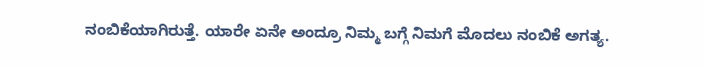ನಂಬಿಕೆಯಾಗಿರುತ್ತೆ. ಯಾರೇ ಏನೇ ಅಂದ್ರೂ ನಿಮ್ಮ ಬಗ್ಗೆ ನಿಮಗೆ ಮೊದಲು ನಂಬಿಕೆ ಅಗತ್ಯ.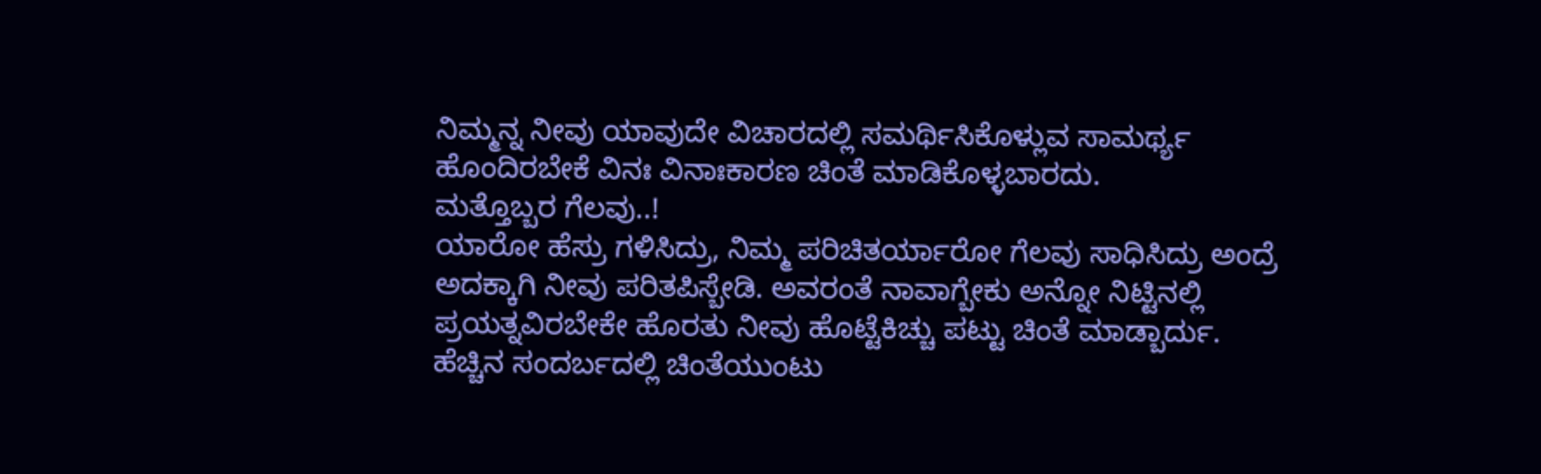ನಿಮ್ಮನ್ನ ನೀವು ಯಾವುದೇ ವಿಚಾರದಲ್ಲಿ ಸಮರ್ಥಿಸಿಕೊಳ್ಲುವ ಸಾಮರ್ಥ್ಯ ಹೊಂದಿರಬೇಕೆ ವಿನಃ ವಿನಾಃಕಾರಣ ಚಿಂತೆ ಮಾಡಿಕೊಳ್ಳಬಾರದು.
ಮತ್ತೊಬ್ಬರ ಗೆಲವು..!
ಯಾರೋ ಹೆಸ್ರು ಗಳಿಸಿದ್ರು, ನಿಮ್ಮ ಪರಿಚಿತರ್ಯಾರೋ ಗೆಲವು ಸಾಧಿಸಿದ್ರು ಅಂದ್ರೆ ಅದಕ್ಕಾಗಿ ನೀವು ಪರಿತಪಿಸ್ಬೇಡಿ. ಅವರಂತೆ ನಾವಾಗ್ಬೇಕು ಅನ್ನೋ ನಿಟ್ಟಿನಲ್ಲಿ ಪ್ರಯತ್ನವಿರಬೇಕೇ ಹೊರತು ನೀವು ಹೊಟ್ಟೆಕಿಚ್ಚು ಪಟ್ಟು ಚಿಂತೆ ಮಾಡ್ಬಾರ್ದು. ಹೆಚ್ಚಿನ ಸಂದರ್ಬದಲ್ಲಿ ಚಿಂತೆಯುಂಟು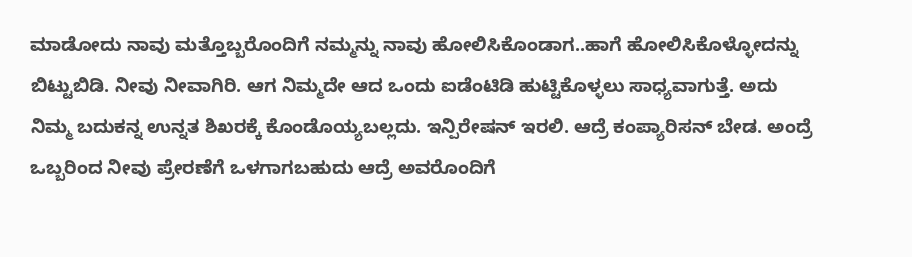ಮಾಡೋದು ನಾವು ಮತ್ತೊಬ್ಬರೊಂದಿಗೆ ನಮ್ಮನ್ನು ನಾವು ಹೋಲಿಸಿಕೊಂಡಾಗ..ಹಾಗೆ ಹೋಲಿಸಿಕೊಳ್ಳೋದನ್ನು ಬಿಟ್ಟುಬಿಡಿ. ನೀವು ನೀವಾಗಿರಿ. ಆಗ ನಿಮ್ಮದೇ ಆದ ಒಂದು ಐಡೆಂಟಿಡಿ ಹುಟ್ಟಿಕೊಳ್ಳಲು ಸಾಧ್ಯವಾಗುತ್ತೆ. ಅದು ನಿಮ್ಮ ಬದುಕನ್ನ ಉನ್ನತ ಶಿಖರಕ್ಕೆ ಕೊಂಡೊಯ್ಯಬಲ್ಲದು. ಇನ್ಪಿರೇಷನ್ ಇರಲಿ. ಆದ್ರೆ ಕಂಪ್ಯಾರಿಸನ್ ಬೇಡ. ಅಂದ್ರೆ ಒಬ್ಬರಿಂದ ನೀವು ಪ್ರೇರಣೆಗೆ ಒಳಗಾಗಬಹುದು ಆದ್ರೆ ಅವರೊಂದಿಗೆ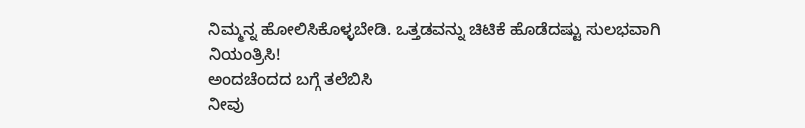ನಿಮ್ಮನ್ನ ಹೋಲಿಸಿಕೊಳ್ಳಬೇಡಿ. ಒತ್ತಡವನ್ನು ಚಿಟಿಕೆ ಹೊಡೆದಷ್ಟು ಸುಲಭವಾಗಿ ನಿಯಂತ್ರಿಸಿ!
ಅಂದಚೆಂದದ ಬಗ್ಗೆ ತಲೆಬಿಸಿ
ನೀವು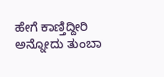ಹೇಗೆ ಕಾಣ್ತಿದ್ದೀರಿ ಅನ್ನೋದು ತುಂಬಾ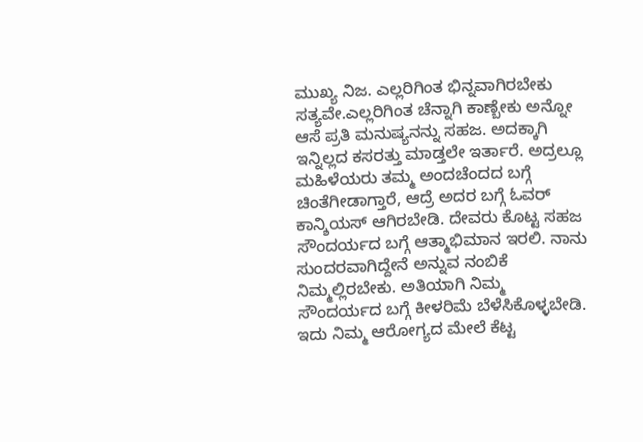ಮುಖ್ಯ ನಿಜ. ಎಲ್ಲರಿಗಿಂತ ಭಿನ್ನವಾಗಿರಬೇಕು ಸತ್ಯವೇ.ಎಲ್ಲರಿಗಿಂತ ಚೆನ್ನಾಗಿ ಕಾಣ್ಬೇಕು ಅನ್ನೋ ಆಸೆ ಪ್ರತಿ ಮನುಷ್ಯನನ್ನು ಸಹಜ. ಅದಕ್ಕಾಗಿ ಇನ್ನಿಲ್ಲದ ಕಸರತ್ತು ಮಾಡ್ತಲೇ ಇರ್ತಾರೆ. ಅದ್ರಲ್ಲೂ ಮಹಿಳೆಯರು ತಮ್ಮ ಅಂದಚೆಂದದ ಬಗ್ಗೆ ಚಿಂತೆಗೀಡಾಗ್ತಾರೆ, ಆದ್ರೆ ಅದರ ಬಗ್ಗೆ ಓವರ್ ಕಾನ್ಶಿಯಸ್ ಆಗಿರಬೇಡಿ. ದೇವರು ಕೊಟ್ಟ ಸಹಜ ಸೌಂದರ್ಯದ ಬಗ್ಗೆ ಆತ್ಮಾಭಿಮಾನ ಇರಲಿ. ನಾನು ಸುಂದರವಾಗಿದ್ದೇನೆ ಅನ್ನುವ ನಂಬಿಕೆ ನಿಮ್ಮಲ್ಲಿರಬೇಕು. ಅತಿಯಾಗಿ ನಿಮ್ಮ ಸೌಂದರ್ಯದ ಬಗ್ಗೆ ಕೀಳರಿಮೆ ಬೆಳೆಸಿಕೊಳ್ಳಬೇಡಿ. ಇದು ನಿಮ್ಮ ಆರೋಗ್ಯದ ಮೇಲೆ ಕೆಟ್ಟ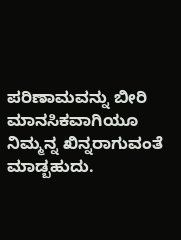ಪರಿಣಾಮವನ್ನು ಬೀರಿ ಮಾನಸಿಕವಾಗಿಯೂ ನಿಮ್ಮನ್ನ ಖಿನ್ನರಾಗುವಂತೆ ಮಾಡ್ಬಹುದು.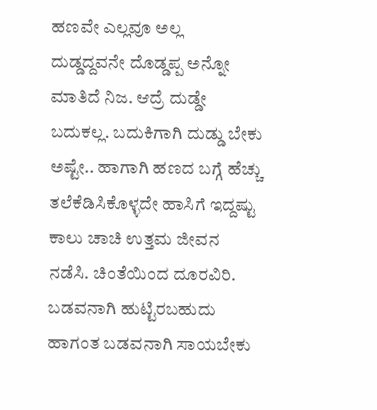ಹಣವೇ ಎಲ್ಲವೂ ಅಲ್ಲ
ದುಡ್ಡದ್ದವನೇ ದೊಡ್ಡಪ್ಪ ಅನ್ನೋ ಮಾತಿದೆ ನಿಜ. ಆದ್ರೆ ದುಡ್ಡೇ ಬದುಕಲ್ಲ. ಬದುಕಿಗಾಗಿ ದುಡ್ಡು ಬೇಕು ಅಷ್ಟೇ.. ಹಾಗಾಗಿ ಹಣದ ಬಗ್ಗೆ ಹೆಚ್ಚು ತಲೆಕೆಡಿಸಿಕೊಳ್ಳದೇ ಹಾಸಿಗೆ ಇದ್ದಷ್ಟು ಕಾಲು ಚಾಚಿ ಉತ್ತಮ ಜೀವನ ನಡೆಸಿ. ಚಿಂತೆಯಿಂದ ದೂರವಿರಿ. ಬಡವನಾಗಿ ಹುಟ್ಟಿರಬಹುದು ಹಾಗಂತ ಬಡವನಾಗಿ ಸಾಯಬೇಕು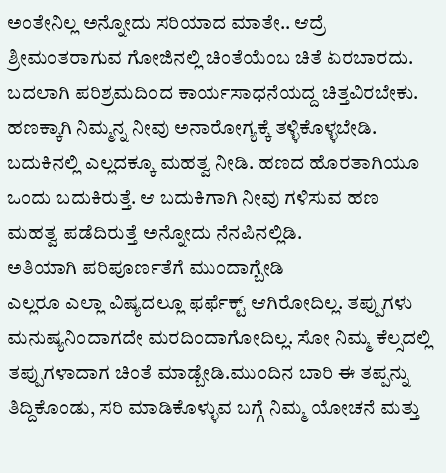ಅಂತೇನಿಲ್ಲ ಅನ್ನೋದು ಸರಿಯಾದ ಮಾತೇ.. ಆದ್ರೆ ಶ್ರೀಮಂತರಾಗುವ ಗೋಜಿನಲ್ಲಿ ಚಿಂತೆಯೆಂಬ ಚಿತೆ ಏರಬಾರದು. ಬದಲಾಗಿ ಪರಿಶ್ರಮದಿಂದ ಕಾರ್ಯಸಾಧನೆಯದ್ದ ಚಿತ್ತವಿರಬೇಕು. ಹಣಕ್ಕಾಗಿ ನಿಮ್ಮನ್ನ ನೀವು ಅನಾರೋಗ್ಯಕ್ಕೆ ತಳ್ಳಿಕೊಳ್ಳಬೇಡಿ. ಬದುಕಿನಲ್ಲಿ ಎಲ್ಲದಕ್ಕೂ ಮಹತ್ವ ನೀಡಿ. ಹಣದ ಹೊರತಾಗಿಯೂ ಒಂದು ಬದುಕಿರುತ್ತೆ. ಆ ಬದುಕಿಗಾಗಿ ನೀವು ಗಳಿಸುವ ಹಣ ಮಹತ್ವ ಪಡೆದಿರುತ್ತೆ ಅನ್ನೋದು ನೆನಪಿನಲ್ಲಿಡಿ.
ಅತಿಯಾಗಿ ಪರಿಪೂರ್ಣತೆಗೆ ಮುಂದಾಗ್ಬೇಡಿ
ಎಲ್ಲರೂ ಎಲ್ಲಾ ವಿಷ್ಯದಲ್ಲೂ ಫರ್ಫೆಕ್ಟ್ ಆಗಿರೋದಿಲ್ಲ. ತಪ್ಪುಗಳು ಮನುಷ್ಯನಿಂದಾಗದೇ ಮರದಿಂದಾಗೋದಿಲ್ಲ. ಸೋ ನಿಮ್ಮ ಕೆಲ್ಸದಲ್ಲಿ ತಪ್ಪುಗಳಾದಾಗ ಚಿಂತೆ ಮಾಡ್ಬೇಡಿ.ಮುಂದಿನ ಬಾರಿ ಈ ತಪ್ಪನ್ನು ತಿದ್ದಿಕೊಂಡು, ಸರಿ ಮಾಡಿಕೊಳ್ಳುವ ಬಗ್ಗೆ ನಿಮ್ಮ ಯೋಚನೆ ಮತ್ತು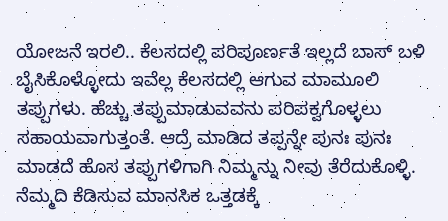ಯೋಜನೆ ಇರಲಿ.. ಕೆಲಸದಲ್ಲಿ ಪರಿಪೂರ್ಣತೆ ಇಲ್ಲದೆ ಬಾಸ್ ಬಳಿ ಬೈಸಿಕೊಳ್ಳೋದು ಇವೆಲ್ಲ ಕೆಲಸದಲ್ಲಿ ಆಗುವ ಮಾಮೂಲಿ ತಪ್ಪುಗಳು. ಹೆಚ್ಚು ತಪ್ಪುಮಾಡುವವನು ಪರಿಪಕ್ವಗೊಳ್ಳಲು ಸಹಾಯವಾಗುತ್ತಂತೆ. ಆದ್ರೆ ಮಾಡಿದ ತಪ್ಪನ್ನೇ ಪುನಃ ಪುನಃ ಮಾಡದೆ ಹೊಸ ತಪ್ಪುಗಳಿಗಾಗಿ ನಿಮ್ಮನ್ನು ನೀವು ತೆರೆದುಕೊಳ್ಳಿ. ನೆಮ್ಮದಿ ಕೆಡಿಸುವ ಮಾನಸಿಕ ಒತ್ತಡಕ್ಕೆ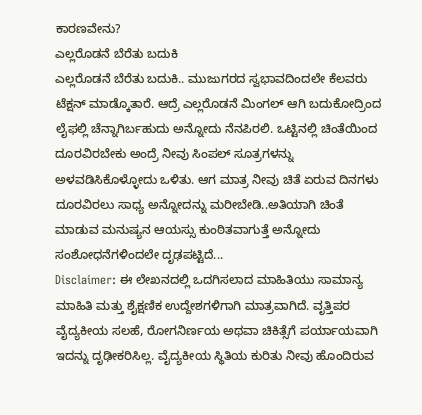ಕಾರಣವೇನು?
ಎಲ್ಲರೊಡನೆ ಬೆರೆತು ಬದುಕಿ
ಎಲ್ಲರೊಡನೆ ಬೆರೆತು ಬದುಕಿ.. ಮುಜುಗರದ ಸ್ವಭಾವದಿಂದಲೇ ಕೆಲವರು ಟೆಕ್ಷನ್ ಮಾಡ್ಕೊತಾರೆ. ಆದ್ರೆ ಎಲ್ಲರೊಡನೆ ಮಿಂಗಲ್ ಆಗಿ ಬದುಕೋದ್ರಿಂದ ಲೈಫಲ್ಲಿ ಚೆನ್ನಾಗಿರ್ಬಹುದು ಅನ್ನೋದು ನೆನಪಿರಲಿ. ಒಟ್ಟಿನಲ್ಲಿ ಚಿಂತೆಯಿಂದ ದೂರವಿರಬೇಕು ಅಂದ್ರೆ ನೀವು ಸಿಂಪಲ್ ಸೂತ್ರಗಳನ್ನು ಅಳವಡಿಸಿಕೊಳ್ಳೋದು ಒಳಿತು. ಆಗ ಮಾತ್ರ ನೀವು ಚಿತೆ ಏರುವ ದಿನಗಳು ದೂರವಿರಲು ಸಾಧ್ಯ ಅನ್ನೋದನ್ನು ಮರೀಬೇಡಿ..ಅತಿಯಾಗಿ ಚಿಂತೆ ಮಾಡುವ ಮನುಷ್ಯನ ಆಯಸ್ಸು ಕುಂಠಿತವಾಗುತ್ತೆ ಅನ್ನೋದು ಸಂಶೋಧನೆಗಳಿಂದಲೇ ದೃಢಪಟ್ಟಿದೆ...
Disclaimer: ಈ ಲೇಖನದಲ್ಲಿ ಒದಗಿಸಲಾದ ಮಾಹಿತಿಯು ಸಾಮಾನ್ಯ ಮಾಹಿತಿ ಮತ್ತು ಶೈಕ್ಷಣಿಕ ಉದ್ದೇಶಗಳಿಗಾಗಿ ಮಾತ್ರವಾಗಿದೆ. ವೃತ್ತಿಪರ ವೈದ್ಯಕೀಯ ಸಲಹೆ, ರೋಗನಿರ್ಣಯ ಅಥವಾ ಚಿಕಿತ್ಸೆಗೆ ಪರ್ಯಾಯವಾಗಿ ಇದನ್ನು ದೃಢೀಕರಿಸಿಲ್ಲ. ವೈದ್ಯಕೀಯ ಸ್ಥಿತಿಯ ಕುರಿತು ನೀವು ಹೊಂದಿರುವ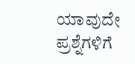ಯಾವುದೇ ಪ್ರಶ್ನೆಗಳಿಗೆ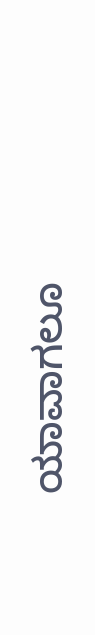ಯಾವಾಗಲೂ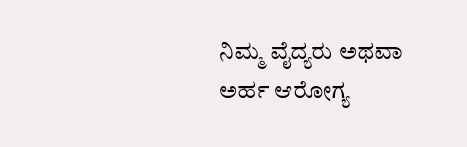ನಿಮ್ಮ ವೈದ್ಯರು ಅಥವಾ ಅರ್ಹ ಆರೋಗ್ಯ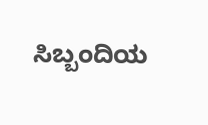ಸಿಬ್ಬಂದಿಯ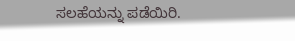ಸಲಹೆಯನ್ನು ಪಡೆಯಿರಿ.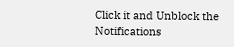Click it and Unblock the Notifications